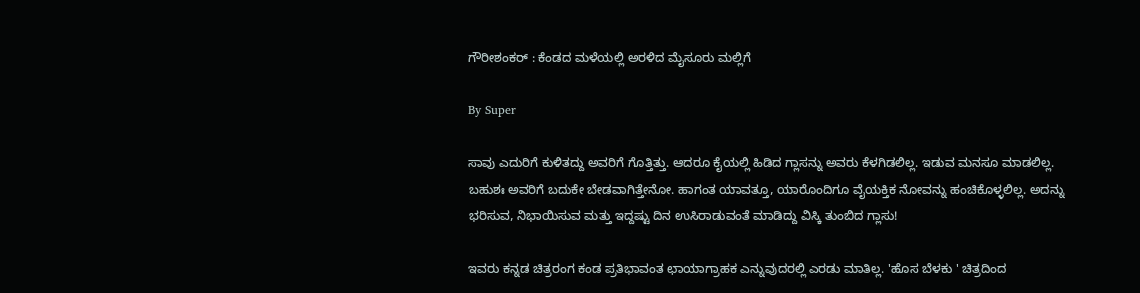ಗೌರೀಶಂಕರ್‌ : ಕೆಂಡದ ಮಳೆಯಲ್ಲಿ ಅರಳಿದ ಮೈಸೂರು ಮಲ್ಲಿಗೆ

By Super

ಸಾವು ಎದುರಿಗೆ ಕುಳಿತದ್ದು ಅವರಿಗೆ ಗೊತ್ತಿತ್ತು. ಆದರೂ ಕೈಯಲ್ಲಿ ಹಿಡಿದ ಗ್ಲಾಸನ್ನು ಅವರು ಕೆಳಗಿಡಲಿಲ್ಲ. ಇಡುವ ಮನಸೂ ಮಾಡಲಿಲ್ಲ. ಬಹುಶಃ ಅವರಿಗೆ ಬದುಕೇ ಬೇಡವಾಗಿತ್ತೇನೋ. ಹಾಗಂತ ಯಾವತ್ತೂ, ಯಾರೊಂದಿಗೂ ವೈಯಕ್ತಿಕ ನೋವನ್ನು ಹಂಚಿಕೊಳ್ಳಲಿಲ್ಲ. ಅದನ್ನು ಭರಿಸುವ, ನಿಭಾಯಿಸುವ ಮತ್ತು ಇದ್ದಷ್ಟು ದಿನ ಉಸಿರಾಡುವಂತೆ ಮಾಡಿದ್ದು ವಿಸ್ಕಿ ತುಂಬಿದ ಗ್ಲಾಸು!

ಇವರು ಕನ್ನಡ ಚಿತ್ರರಂಗ ಕಂಡ ಪ್ರತಿಭಾವಂತ ಛಾಯಾಗ್ರಾಹಕ ಎನ್ನುವುದರಲ್ಲಿ ಎರಡು ಮಾತಿಲ್ಲ. 'ಹೊಸ ಬೆಳಕು ' ಚಿತ್ರದಿಂದ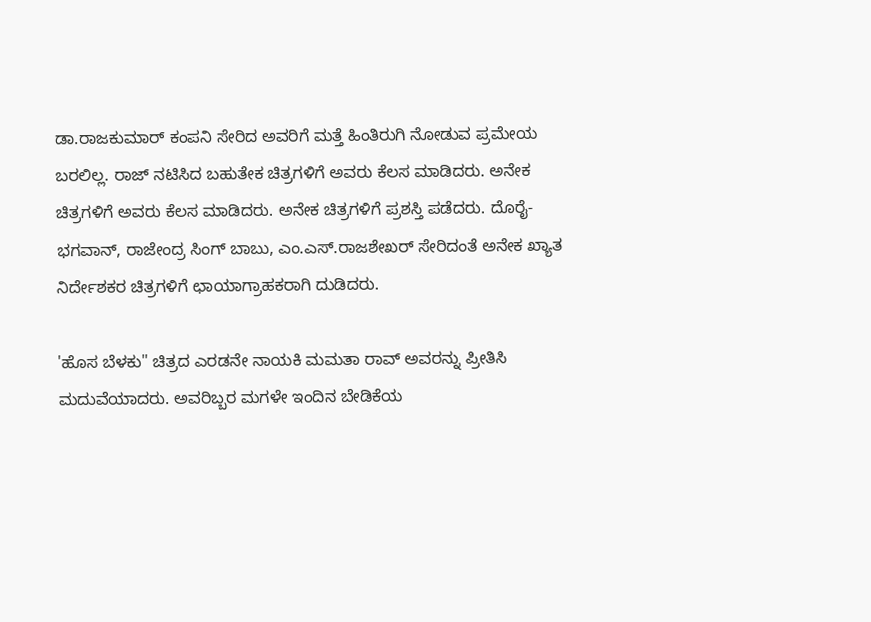ಡಾ.ರಾಜಕುಮಾರ್‌ ಕಂಪನಿ ಸೇರಿದ ಅವರಿಗೆ ಮತ್ತೆ ಹಿಂತಿರುಗಿ ನೋಡುವ ಪ್ರಮೇಯ ಬರಲಿಲ್ಲ. ರಾಜ್‌ ನಟಿಸಿದ ಬಹುತೇಕ ಚಿತ್ರಗಳಿಗೆ ಅವರು ಕೆಲಸ ಮಾಡಿದರು. ಅನೇಕ ಚಿತ್ರಗಳಿಗೆ ಅವರು ಕೆಲಸ ಮಾಡಿದರು. ಅನೇಕ ಚಿತ್ರಗಳಿಗೆ ಪ್ರಶಸ್ತಿ ಪಡೆದರು. ದೊರೈ-ಭಗವಾನ್‌, ರಾಜೇಂದ್ರ ಸಿಂಗ್‌ ಬಾಬು, ಎಂ.ಎಸ್‌.ರಾಜಶೇಖರ್‌ ಸೇರಿದಂತೆ ಅನೇಕ ಖ್ಯಾತ ನಿರ್ದೇಶಕರ ಚಿತ್ರಗಳಿಗೆ ಛಾಯಾಗ್ರಾಹಕರಾಗಿ ದುಡಿದರು.

'ಹೊಸ ಬೆಳಕು" ಚಿತ್ರದ ಎರಡನೇ ನಾಯಕಿ ಮಮತಾ ರಾವ್‌ ಅವರನ್ನು ಪ್ರೀತಿಸಿ ಮದುವೆಯಾದರು. ಅವರಿಬ್ಬರ ಮಗಳೇ ಇಂದಿನ ಬೇಡಿಕೆಯ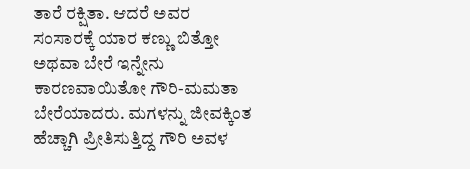ತಾರೆ ರಕ್ಷಿತಾ. ಆದರೆ ಅವರ ಸಂಸಾರಕ್ಕೆ ಯಾರ ಕಣ್ಣು ಬಿತ್ತೋ ಅಥವಾ ಬೇರೆ ಇನ್ನೇನು ಕಾರಣವಾಯಿತೋ ಗೌರಿ-ಮಮತಾ ಬೇರೆಯಾದರು. ಮಗಳನ್ನು ಜೀವಕ್ಕಿಂತ ಹೆಚ್ಚಾಗಿ ಪ್ರೀತಿಸುತ್ತಿದ್ದ ಗೌರಿ ಅವಳ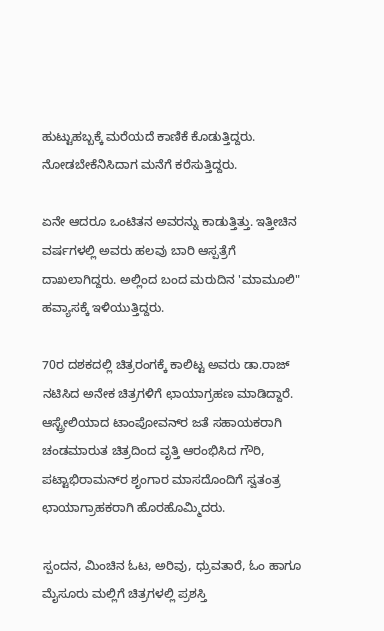ಹುಟ್ಟುಹಬ್ಬಕ್ಕೆ ಮರೆಯದೆ ಕಾಣಿಕೆ ಕೊಡುತ್ತಿದ್ದರು. ನೋಡಬೇಕೆನಿಸಿದಾಗ ಮನೆಗೆ ಕರೆಸುತ್ತಿದ್ದರು.

ಏನೇ ಆದರೂ ಒಂಟಿತನ ಅವರನ್ನು ಕಾಡುತ್ತಿತ್ತು. ಇತ್ತೀಚಿನ ವರ್ಷಗಳಲ್ಲಿ ಅವರು ಹಲವು ಬಾರಿ ಆಸ್ಪತ್ರೆಗೆ ದಾಖಲಾಗಿದ್ದರು. ಅಲ್ಲಿಂದ ಬಂದ ಮರುದಿನ 'ಮಾಮೂಲಿ" ಹವ್ಯಾಸಕ್ಕೆ ಇಳಿಯುತ್ತಿದ್ದರು.

70ರ ದಶಕದಲ್ಲಿ ಚಿತ್ರರಂಗಕ್ಕೆ ಕಾಲಿಟ್ಟ ಅವರು ಡಾ.ರಾಜ್‌ ನಟಿಸಿದ ಅನೇಕ ಚಿತ್ರಗಳಿಗೆ ಛಾಯಾಗ್ರಹಣ ಮಾಡಿದ್ದಾರೆ. ಆಸ್ಟ್ರೇಲಿಯಾದ ಟಾಂಪೋವನ್‌ರ ಜತೆ ಸಹಾಯಕರಾಗಿ ಚಂಡಮಾರುತ ಚಿತ್ರದಿಂದ ವೃತ್ತಿ ಆರಂಭಿಸಿದ ಗೌರಿ, ಪಟ್ಟಾಭಿರಾಮನ್‌ರ ಶೃಂಗಾರ ಮಾಸದೊಂದಿಗೆ ಸ್ವತಂತ್ರ ಛಾಯಾಗ್ರಾಹಕರಾಗಿ ಹೊರಹೊಮ್ಮಿದರು.

ಸ್ಪಂದನ, ಮಿಂಚಿನ ಓಟ, ಅರಿವು, ಧ್ರುವತಾರೆ, ಓಂ ಹಾಗೂ ಮೈಸೂರು ಮಲ್ಲಿಗೆ ಚಿತ್ರಗಳಲ್ಲಿ ಪ್ರಶಸ್ತಿ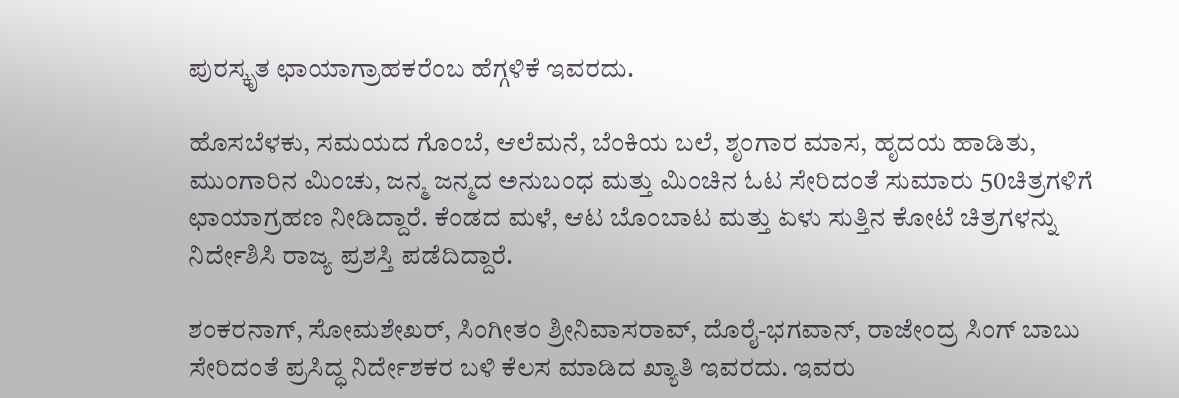ಪುರಸ್ಕೃತ ಛಾಯಾಗ್ರಾಹಕರೆಂಬ ಹೆಗ್ಗಳಿಕೆ ಇವರದು.

ಹೊಸಬೆಳಕು, ಸಮಯದ ಗೊಂಬೆ, ಆಲೆಮನೆ, ಬೆಂಕಿಯ ಬಲೆ, ಶೃಂಗಾರ ಮಾಸ, ಹೃದಯ ಹಾಡಿತು, ಮುಂಗಾರಿನ ಮಿಂಚು, ಜನ್ಮ ಜನ್ಮದ ಅನುಬಂಧ ಮತ್ತು ಮಿಂಚಿನ ಓಟ ಸೇರಿದಂತೆ ಸುಮಾರು 50ಚಿತ್ರಗಳಿಗೆ ಛಾಯಾಗ್ರಹಣ ನೀಡಿದ್ದಾರೆ. ಕೆಂಡದ ಮಳೆ, ಆಟ ಬೊಂಬಾಟ ಮತ್ತು ಏಳು ಸುತ್ತಿನ ಕೋಟೆ ಚಿತ್ರಗಳನ್ನು ನಿರ್ದೇಶಿಸಿ ರಾಜ್ಯ ಪ್ರಶಸ್ತಿ ಪಡೆದಿದ್ದಾರೆ.

ಶಂಕರನಾಗ್‌, ಸೋಮಶೇಖರ್‌, ಸಿಂಗೀತಂ ಶ್ರೀನಿವಾಸರಾವ್‌, ದೊರೈ-ಭಗವಾನ್‌, ರಾಜೇಂದ್ರ ಸಿಂಗ್‌ ಬಾಬು ಸೇರಿದಂತೆ ಪ್ರಸಿದ್ಧ ನಿರ್ದೇಶಕರ ಬಳಿ ಕೆಲಸ ಮಾಡಿದ ಖ್ಯಾತಿ ಇವರದು. ಇವರು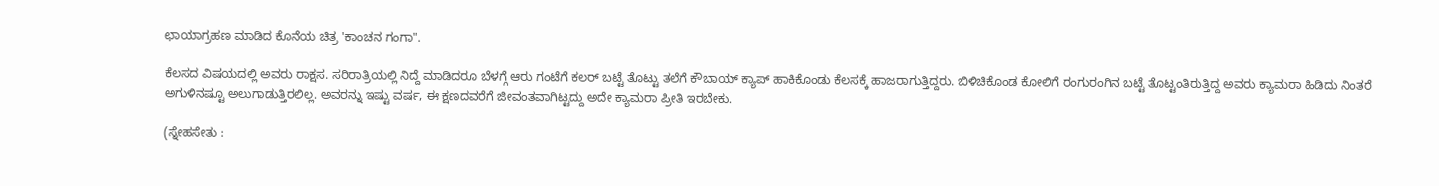ಛಾಯಾಗ್ರಹಣ ಮಾಡಿದ ಕೊನೆಯ ಚಿತ್ರ 'ಕಾಂಚನ ಗಂಗಾ".

ಕೆಲಸದ ವಿಷಯದಲ್ಲಿ ಅವರು ರಾಕ್ಷಸ. ಸರಿರಾತ್ರಿಯಲ್ಲಿ ನಿದ್ದೆ ಮಾಡಿದರೂ ಬೆಳಗ್ಗೆ ಆರು ಗಂಟೆಗೆ ಕಲರ್‌ ಬಟ್ಟೆ ತೊಟ್ಟು ತಲೆಗೆ ಕೌಬಾಯ್‌ ಕ್ಯಾಪ್‌ ಹಾಕಿಕೊಂಡು ಕೆಲಸಕ್ಕೆ ಹಾಜರಾಗುತ್ತಿದ್ದರು. ಬಿಳಿಚಿಕೊಂಡ ಕೋಲಿಗೆ ರಂಗುರಂಗಿನ ಬಟ್ಟೆ ತೊಟ್ಟಂತಿರುತ್ತಿದ್ದ ಅವರು ಕ್ಯಾಮರಾ ಹಿಡಿದು ನಿಂತರೆ ಅಗುಳಿನಷ್ಟೂ ಅಲುಗಾಡುತ್ತಿರಲಿಲ್ಲ. ಅವರನ್ನು ಇಷ್ಟು ವರ್ಷ, ಈ ಕ್ಷಣದವರೆಗೆ ಜೀವಂತವಾಗಿಟ್ಟದ್ದು ಅದೇ ಕ್ಯಾಮರಾ ಪ್ರೀತಿ ಇರಬೇಕು.

(ಸ್ನೇಹಸೇತು :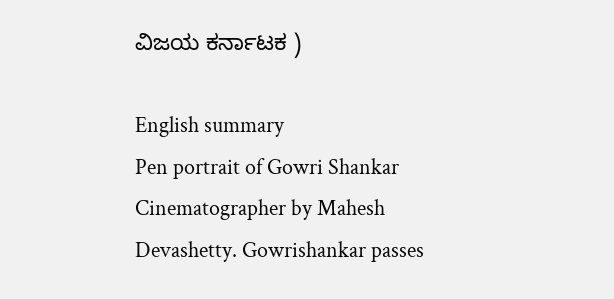ವಿಜಯ ಕರ್ನಾಟಕ )

English summary
Pen portrait of Gowri Shankar Cinematographer by Mahesh Devashetty. Gowrishankar passes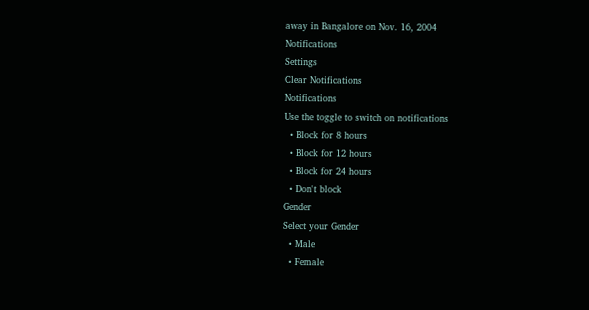away in Bangalore on Nov. 16, 2004
Notifications
Settings
Clear Notifications
Notifications
Use the toggle to switch on notifications
  • Block for 8 hours
  • Block for 12 hours
  • Block for 24 hours
  • Don't block
Gender
Select your Gender
  • Male
  • Female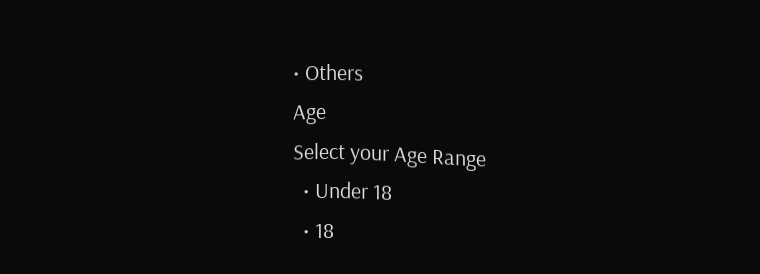• Others
Age
Select your Age Range
  • Under 18
  • 18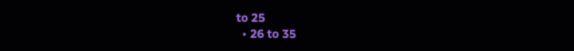to 25
  • 26 to 35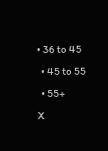• 36 to 45
  • 45 to 55
  • 55+
X